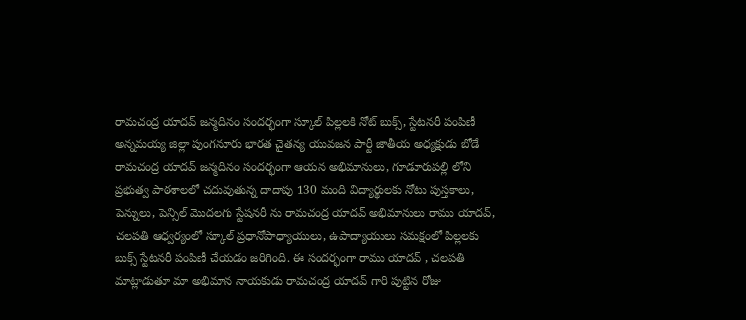రామచంద్ర యాదవ్ జన్మదినం సందర్భంగా స్కూల్ పిల్లలకి నోట్ బుక్స్, స్టేటనరీ పంపిణీ
అన్నమయ్య జిల్లా పుంగనూరు భారత చైతన్య యువజన పార్టీ జాతీయ అధ్యక్షుడు బోడే రామచంద్ర యాదవ్ జన్మదినం సందర్భంగా ఆయన అభిమానులు, గూడూరుపల్లి లోని ప్రభుత్వ పాఠశాలలో చదువుతున్న దాదాపు 130 మంది విద్యార్థులకు నోటు పుస్తకాలు, పెన్నులు, పెన్సిల్ మొదలగు స్టేషనరీ ను రామచంద్ర యాదవ్ అభిమానులు రాము యాదవ్, చలపతి ఆధ్వర్యంలో స్కూల్ ప్రధానోపాధ్యాయులు, ఉపాద్యాయులు సమక్షంలో పిల్లలకు బుక్స్ స్టేటనరీ పంపిణీ చేయడం జరిగింది. ఈ సందర్భంగా రాము యాదవ్ , చలపతి మాట్లాడుతూ మా అభిమాన నాయకుడు రామచంద్ర యాదవ్ గారి పుట్టిన రోజు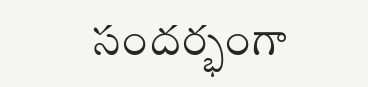సందర్భంగా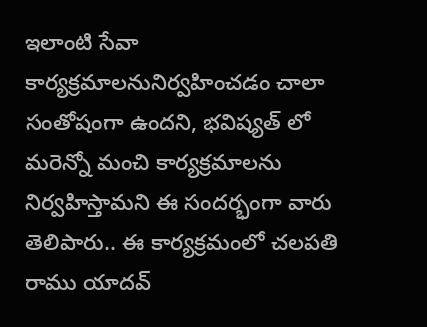ఇలాంటి సేవా కార్యక్రమాలనునిర్వహించడం చాలా సంతోషంగా ఉందని, భవిష్యత్ లో మరెన్నో మంచి కార్యక్రమాలను నిర్వహిస్తామని ఈ సందర్భంగా వారు తెలిపారు.. ఈ కార్యక్రమంలో చలపతి రాము యాదవ్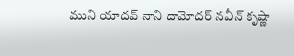ముని యాదవ్ నాని దామోదర్ నవీన్ కృష్ణా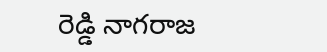రెడ్డి నాగరాజ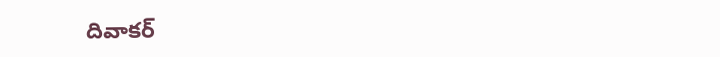దివాకర్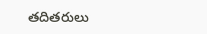తదితరులు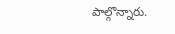పాల్గొన్నారు.